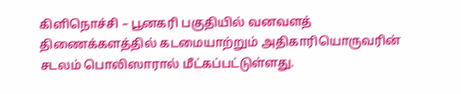கிளிநொச்சி – பூனகரி பகுதியில் வனவளத் திணைக்களத்தில் கடமையாற்றும் அதிகாரியொருவரின் சடலம் பொலிஸாரால் மீட்கப்பட்டுள்ளது.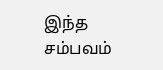இந்த சம்பவம்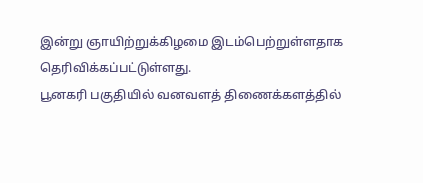இன்று ஞாயிற்றுக்கிழமை இடம்பெற்றுள்ளதாக தெரிவிக்கப்பட்டுள்ளது.
பூனகரி பகுதியில் வனவளத் திணைக்களத்தில்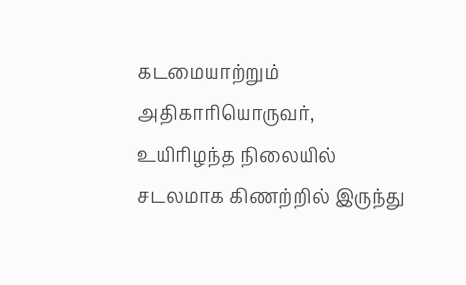கடமையாற்றும் அதிகாரியொருவர், உயிரிழந்த நிலையில் சடலமாக கிணற்றில் இருந்து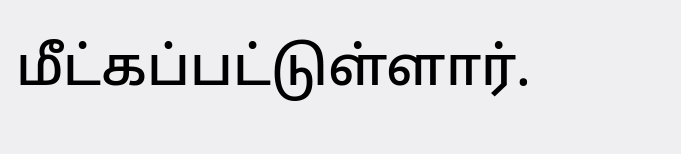மீட்கப்பட்டுள்ளார்.